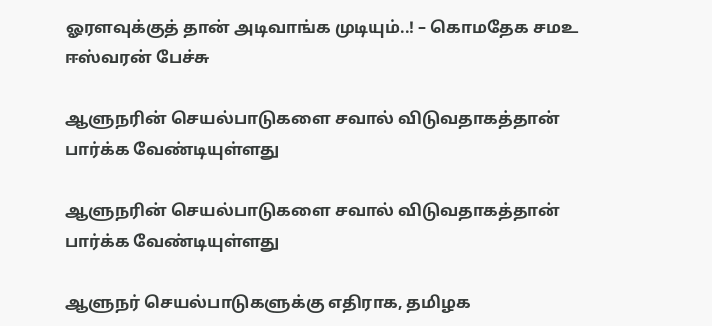ஓரளவுக்குத் தான் அடிவாங்க முடியும்..! – கொமதேக சமஉ ஈஸ்வரன் பேச்சு

ஆளுநரின் செயல்பாடுகளை சவால் விடுவதாகத்தான் பார்க்க வேண்டியுள்ளது

ஆளுநரின் செயல்பாடுகளை சவால் விடுவதாகத்தான் பார்க்க வேண்டியுள்ளது

ஆளுநர் செயல்பாடுகளுக்கு எதிராக, தமிழக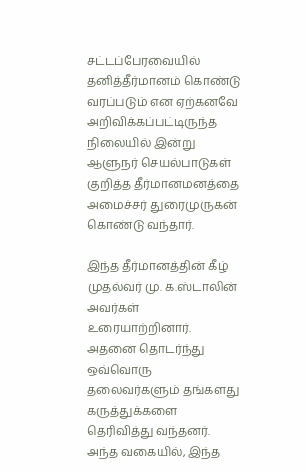சட்டப்பேரவையில் தனித்தீர்மானம் கொண்டு வரப்படும் என ஏற்கனவே அறிவிக்கப்பட்டிருந்த நிலையில் இன்று ஆளுநர் செயல்பாடுகள் குறித்த தீர்மானமனத்தை அமைச்சர் துரைமுருகன் கொண்டு வந்தார்.

இந்த தீர்மானத்தின் கீழ் முதல்வர் மு. க.ஸ்டாலின் அவர்கள் உரையாற்றினார். அதனை தொடர்ந்து ஒவ்வொரு தலைவர்களும் தங்களது கருத்துக்களை தெரிவித்து வந்தனர். அந்த வகையில், இந்த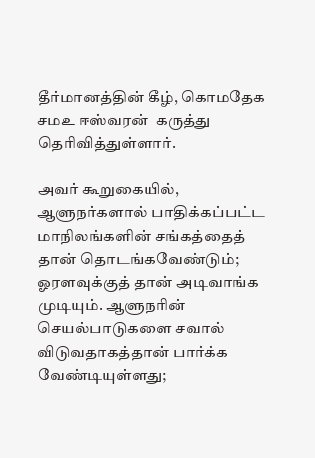தீர்மானத்தின் கீழ், கொமதேக சமஉ ஈஸ்வரன்  கருத்து தெரிவித்துள்ளார்.

அவர் கூறுகையில், ஆளுநர்களால் பாதிக்கப்பட்ட மாநிலங்களின் சங்கத்தைத் தான் தொடங்கவேண்டும்; ஓரளவுக்குத் தான் அடிவாங்க முடியும். ஆளுநரின் செயல்பாடுகளை சவால் விடுவதாகத்தான் பார்க்க வேண்டியுள்ளது;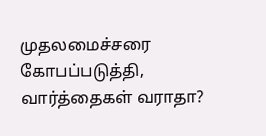முதலமைச்சரை கோபப்படுத்தி, வார்த்தைகள் வராதா?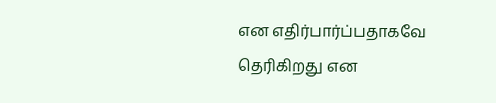என எதிர்பார்ப்பதாகவே தெரிகிறது என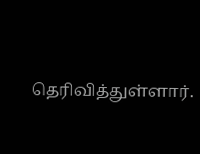தெரிவித்துள்ளார்.